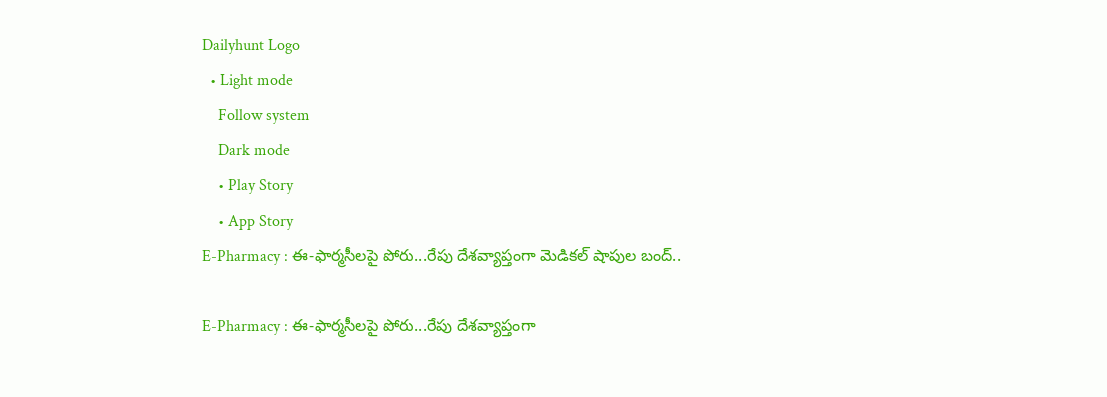Dailyhunt Logo
  • Light mode
    Follow system
    Dark mode
    • Play Story
    • App Story
E-Pharmacy : ఈ-ఫార్మసీలపై పోరు...రేపు దేశవ్యాప్తంగా మెడికల్ షాపుల బంద్..

E-Pharmacy : ఈ-ఫార్మసీలపై పోరు...రేపు దేశవ్యాప్తంగా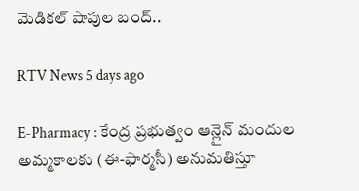మెడికల్ షాపుల బంద్..

RTV News 5 days ago

E-Pharmacy : కేంద్ర ప్రభుత్వం ఆన్లైన్ మందుల అమ్మకాలకు (ఈ-ఫార్మసీ) అనుమతిస్తూ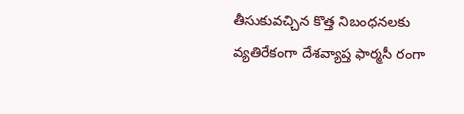తీసుకువచ్చిన కొత్త నిబంధనలకు వ్యతిరేకంగా దేశవ్యాప్త ఫార్మసీ రంగా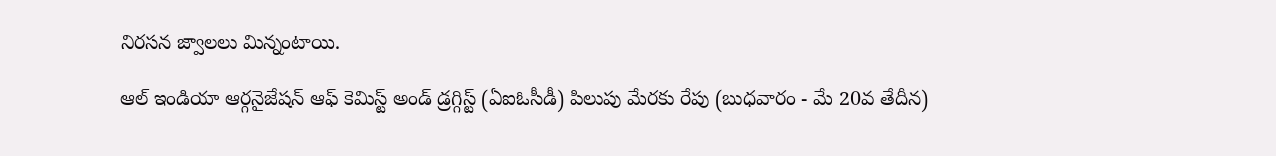నిరసన జ్వాలలు మిన్నంటాయి.

ఆల్ ఇండియా ఆర్గనైజేషన్ ఆఫ్ కెమిస్ట్ అండ్ డ్రగ్గిస్ట్ (ఏఐఓసీడీ) పిలుపు మేరకు రేపు (బుధవారం - మే 20వ తేదీన)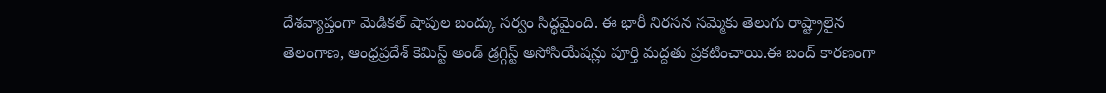దేశవ్యాప్తంగా మెడికల్ షాపుల బంద్కు సర్వం సిద్ధమైంది. ఈ భారీ నిరసన సమ్మెకు తెలుగు రాష్ట్రాలైన తెలంగాణ, ఆంధ్రప్రదేశ్ కెమిస్ట్ అండ్ డ్రగ్గిస్ట్ అసోసియేషన్లు పూర్తి మద్దతు ప్రకటించాయి.ఈ బంద్ కారణంగా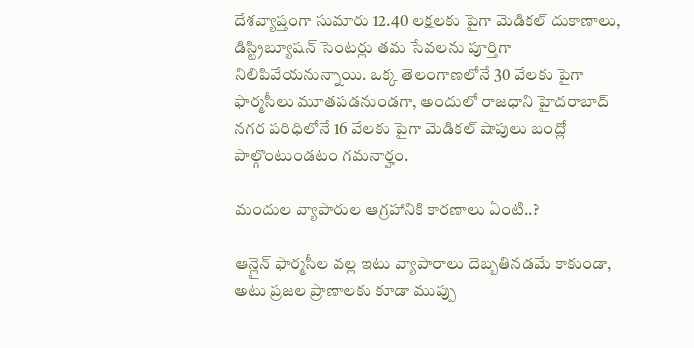దేశవ్యాప్తంగా సుమారు 12.40 లక్షలకు పైగా మెడికల్ దుకాణాలు, డిస్ట్రిబ్యూషన్ సెంటర్లు తమ సేవలను పూర్తిగా నిలిపివేయనున్నాయి. ఒక్క తెలంగాణలోనే 30 వేలకు పైగా ఫార్మసీలు మూతపడనుండగా, అందులో రాజధాని హైదరాబాద్ నగర పరిధిలోనే 16 వేలకు పైగా మెడికల్ షాపులు బంద్లో పాల్గొంటుండటం గమనార్హం.

మందుల వ్యాపారుల ఆగ్రహానికి కారణాలు ఏంటి..?

ఆన్లైన్ ఫార్మసీల వల్ల ఇటు వ్యాపారాలు దెబ్బతినడమే కాకుండా, అటు ప్రజల ప్రాణాలకు కూడా ముప్పు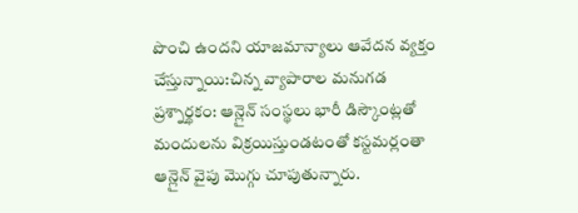పొంచి ఉందని యాజమాన్యాలు ఆవేదన వ్యక్తం చేస్తున్నాయి:చిన్న వ్యాపారాల మనుగడ ప్రశ్నార్థకం: ఆన్లైన్ సంస్థలు భారీ డిస్కౌంట్లతో మందులను విక్రయిస్తుండటంతో కస్టమర్లంతా ఆన్లైన్ వైపు మొగ్గు చూపుతున్నారు.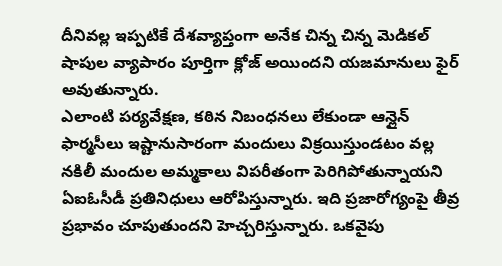దీనివల్ల ఇప్పటికే దేశవ్యాప్తంగా అనేక చిన్న చిన్న మెడికల్ షాపుల వ్యాపారం పూర్తిగా క్లోజ్ అయిందని యజమానులు ఫైర్ అవుతున్నారు.
ఎలాంటి పర్యవేక్షణ, కఠిన నిబంధనలు లేకుండా ఆన్లైన్ ఫార్మసీలు ఇష్టానుసారంగా మందులు విక్రయిస్తుండటం వల్ల నకిలీ మందుల అమ్మకాలు విపరీతంగా పెరిగిపోతున్నాయని ఏఐఓసీడీ ప్రతినిధులు ఆరోపిస్తున్నారు. ఇది ప్రజారోగ్యంపై తీవ్ర ప్రభావం చూపుతుందని హెచ్చరిస్తున్నారు. ఒకవైపు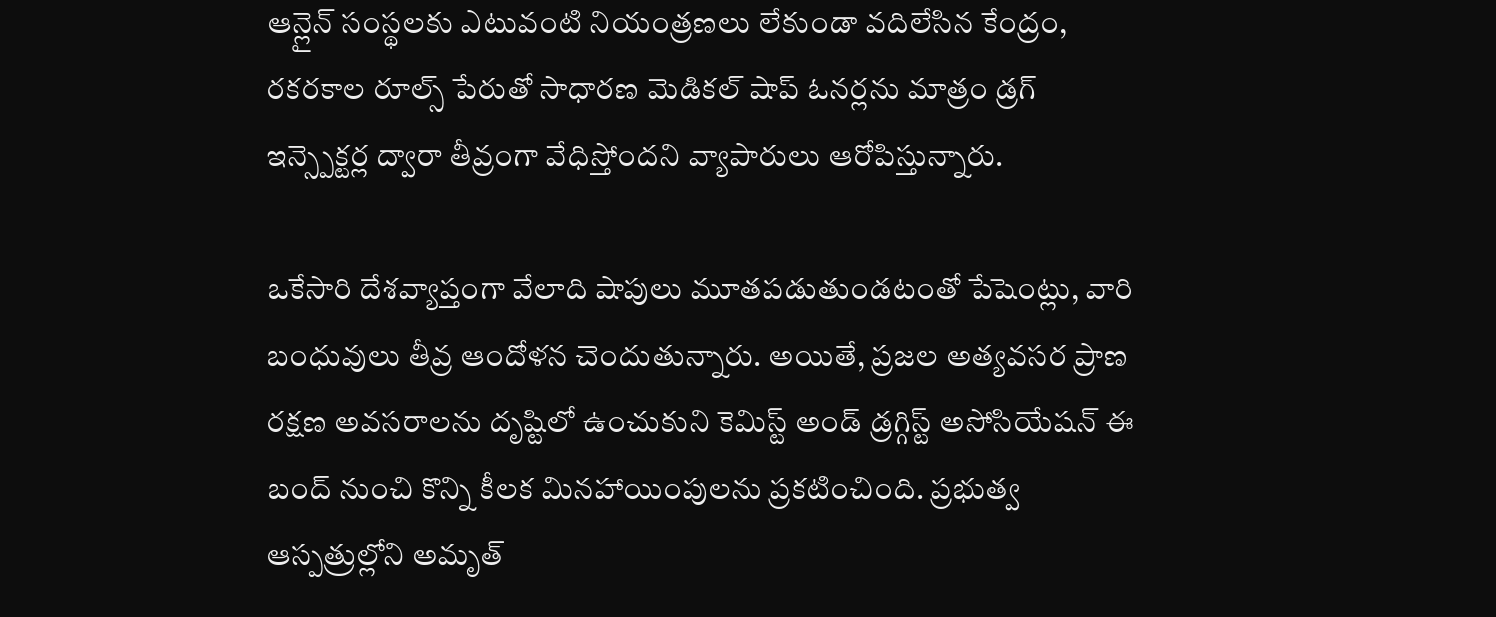ఆన్లైన్ సంస్థలకు ఎటువంటి నియంత్రణలు లేకుండా వదిలేసిన కేంద్రం, రకరకాల రూల్స్ పేరుతో సాధారణ మెడికల్ షాప్ ఓనర్లను మాత్రం డ్రగ్ ఇన్స్పెక్టర్ల ద్వారా తీవ్రంగా వేధిస్తోందని వ్యాపారులు ఆరోపిస్తున్నారు.

ఒకేసారి దేశవ్యాప్తంగా వేలాది షాపులు మూతపడుతుండటంతో పేషెంట్లు, వారి బంధువులు తీవ్ర ఆందోళన చెందుతున్నారు. అయితే, ప్రజల అత్యవసర ప్రాణ రక్షణ అవసరాలను దృష్టిలో ఉంచుకుని కెమిస్ట్ అండ్ డ్రగ్గిస్ట్ అసోసియేషన్ ఈ బంద్ నుంచి కొన్ని కీలక మినహాయింపులను ప్రకటించింది. ప్రభుత్వ ఆస్పత్రుల్లోని అమృత్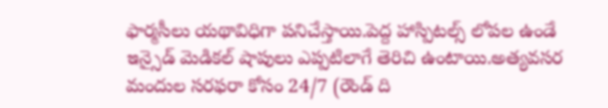ఫార్మసీలు యథావిధిగా పనిచేస్తాయి.పెద్ద హాస్పిటల్స్ లోపల ఉండే ఇన్సైడ్ మెడికల్ షాపులు ఎప్పటిలాగే తెరిచి ఉంటాయి.అత్యవసర మందుల సరఫరా కోసం 24/7 (రౌండ్ ది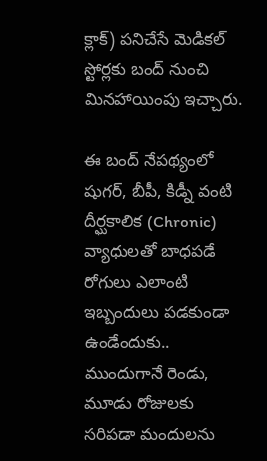క్లాక్) పనిచేసే మెడికల్ స్టోర్లకు బంద్ నుంచి మినహాయింపు ఇచ్చారు.

ఈ బంద్ నేపథ్యంలో షుగర్, బీపీ, కిడ్నీ వంటి దీర్ఘకాలిక (Chronic) వ్యాధులతో బాధపడే రోగులు ఎలాంటి ఇబ్బందులు పడకుండా ఉండేందుకు.. ముందుగానే రెండు, మూడు రోజులకు సరిపడా మందులను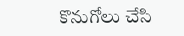కొనుగోలు చేసి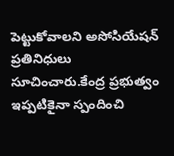పెట్టుకోవాలని అసోసియేషన్ ప్రతినిధులు సూచించారు.కేంద్ర ప్రభుత్వం ఇప్పటికైనా స్పందించి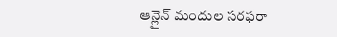ఆన్లైన్ మందుల సరఫరా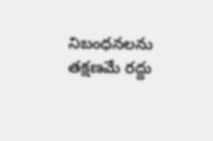నిబంధనలను తక్షణమే రద్దు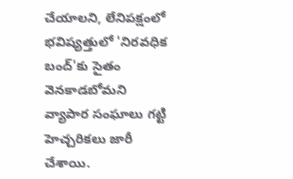చేయాలని, లేనిపక్షంలో భవిష్యత్తులో 'నిరవధిక బంద్'కు సైతం వెనకాడబోమని వ్యాపార సంఘాలు గట్టి హెచ్చరికలు జారీ చేశాయి.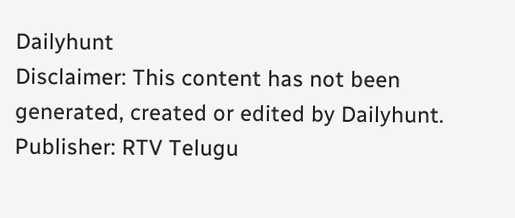Dailyhunt
Disclaimer: This content has not been generated, created or edited by Dailyhunt. Publisher: RTV Telugu